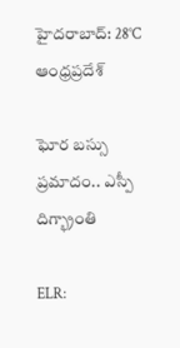హైదరాబాద్: 28°C
ఆంధ్రప్రదేశ్

ఘోర బస్సు ప్రమాదం.. ఎస్పీ దిగ్భ్రాంతి

ELR: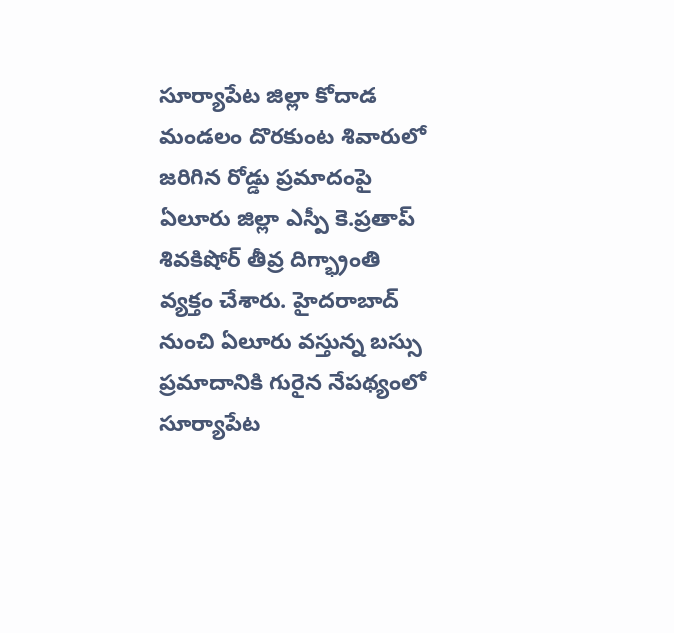సూర్యాపేట జిల్లా కోదాడ మండలం దొరకుంట శివారులో జరిగిన రోడ్డు ప్రమాదంపై ఏలూరు జిల్లా ఎస్పీ కె.ప్రతాప్ శివకిషోర్ తీవ్ర దిగ్భ్రాంతి వ్యక్తం చేశారు. హైదరాబాద్ నుంచి ఏలూరు వస్తున్న బస్సు ప్రమాదానికి గురైన నేపథ్యంలో సూర్యాపేట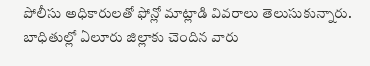పోలీసు అధికారులతో ఫోన్లో మాట్లాడి వివరాలు తెలుసుకున్నారు. బాధితుల్లో ఏలూరు జిల్లాకు చెందిన వారు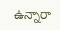ఉన్నారా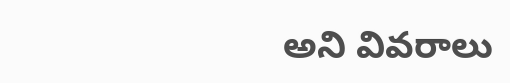అని వివరాలు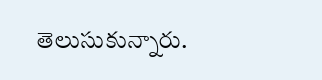తెలుసుకున్నారు.